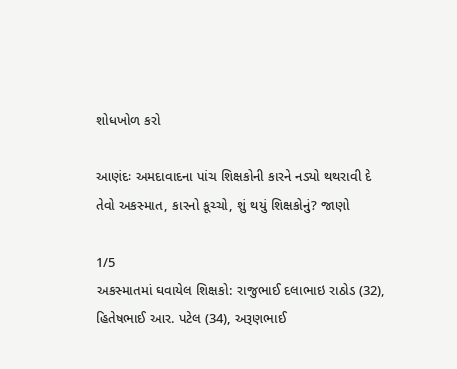શોધખોળ કરો

આણંદઃ અમદાવાદના પાંચ શિક્ષકોની કારને નડ્યો થથરાવી દે તેવો અકસ્માત, કારનો કૂચ્ચો, શું થયું શિક્ષકોનું? જાણો

1/5
અકસ્માતમાં ઘવાયેલ શિક્ષકો: રાજુભાઈ દલાભાઇ રાઠોડ (32), હિતેષભાઈ આર. પટેલ (34), અરૂણભાઈ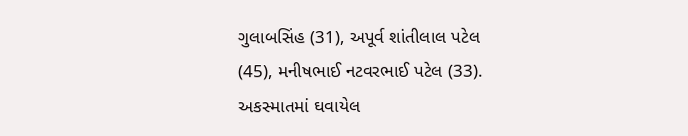ગુલાબસિંહ (31), અપૂર્વ શાંતીલાલ પટેલ (45), મનીષભાઈ નટવરભાઈ પટેલ (33).
અકસ્માતમાં ઘવાયેલ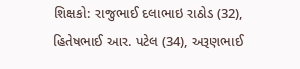શિક્ષકો: રાજુભાઈ દલાભાઇ રાઠોડ (32), હિતેષભાઈ આર. પટેલ (34), અરૂણભાઈ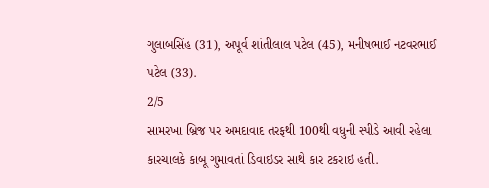ગુલાબસિંહ (31), અપૂર્વ શાંતીલાલ પટેલ (45), મનીષભાઈ નટવરભાઈ પટેલ (33).
2/5
સામરખા બ્રિજ પર અમદાવાદ તરફથી 100થી વધુની સ્પીડે આવી રહેલા કારચાલકે કાબૂ ગુમાવતાં ડિવાઇડર સાથે કાર ટકરાઇ હતી.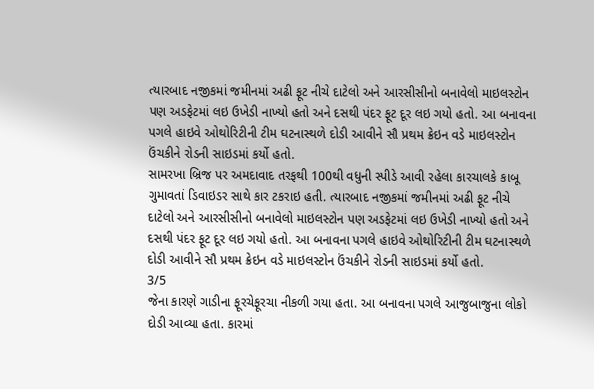ત્યારબાદ નજીકમાં જમીનમાં અઢી ફૂટ નીચે દાટેલો અને આરસીસીનો બનાવેલો માઇલસ્ટોન પણ અડફેટમાં લઇ ઉખેડી નાખ્યો હતો અને દસથી પંદર ફૂટ દૂર લઇ ગયો હતો. આ બનાવના પગલે હાઇવે ઓથોરિટીની ટીમ ઘટનાસ્થળે દોડી આવીને સૌ પ્રથમ ક્રેઇન વડે માઇલસ્ટોન ઉંચકીને રોડની સાઇડમાં કર્યો હતો.
સામરખા બ્રિજ પર અમદાવાદ તરફથી 100થી વધુની સ્પીડે આવી રહેલા કારચાલકે કાબૂ ગુમાવતાં ડિવાઇડર સાથે કાર ટકરાઇ હતી. ત્યારબાદ નજીકમાં જમીનમાં અઢી ફૂટ નીચે દાટેલો અને આરસીસીનો બનાવેલો માઇલસ્ટોન પણ અડફેટમાં લઇ ઉખેડી નાખ્યો હતો અને દસથી પંદર ફૂટ દૂર લઇ ગયો હતો. આ બનાવના પગલે હાઇવે ઓથોરિટીની ટીમ ઘટનાસ્થળે દોડી આવીને સૌ પ્રથમ ક્રેઇન વડે માઇલસ્ટોન ઉંચકીને રોડની સાઇડમાં કર્યો હતો.
3/5
જેના કારણે ગાડીના ફૂરચેફૂરચા નીકળી ગયા હતા. આ બનાવના પગલે આજુબાજુના લોકો દોડી આવ્યા હતા. કારમાં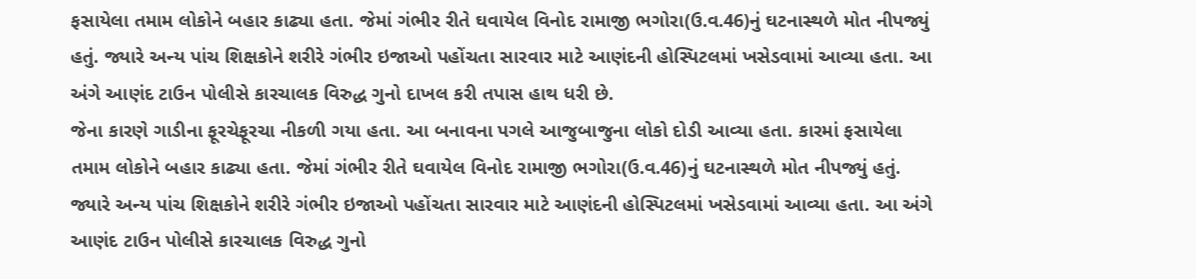ફસાયેલા તમામ લોકોને બહાર કાઢ્યા હતા. જેમાં ગંભીર રીતે ઘવાયેલ વિનોદ રામાજી ભગોરા(ઉ.વ.46)નું ઘટનાસ્થળે મોત નીપજ્યું હતું. જ્યારે અન્ય પાંચ શિક્ષકોને શરીરે ગંભીર ઇજાઓ પહોંચતા સારવાર માટે આણંદની હોસ્પિટલમાં ખસેડવામાં આવ્યા હતા. આ અંગે આણંદ ટાઉન પોલીસે કારચાલક વિરુદ્ધ ગુનો દાખલ કરી તપાસ હાથ ધરી છે.
જેના કારણે ગાડીના ફૂરચેફૂરચા નીકળી ગયા હતા. આ બનાવના પગલે આજુબાજુના લોકો દોડી આવ્યા હતા. કારમાં ફસાયેલા તમામ લોકોને બહાર કાઢ્યા હતા. જેમાં ગંભીર રીતે ઘવાયેલ વિનોદ રામાજી ભગોરા(ઉ.વ.46)નું ઘટનાસ્થળે મોત નીપજ્યું હતું. જ્યારે અન્ય પાંચ શિક્ષકોને શરીરે ગંભીર ઇજાઓ પહોંચતા સારવાર માટે આણંદની હોસ્પિટલમાં ખસેડવામાં આવ્યા હતા. આ અંગે આણંદ ટાઉન પોલીસે કારચાલક વિરુદ્ધ ગુનો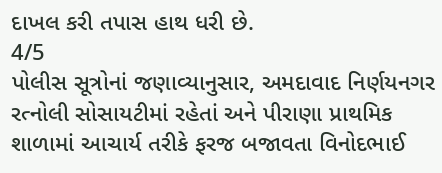દાખલ કરી તપાસ હાથ ધરી છે.
4/5
પોલીસ સૂત્રોનાં જણાવ્યાનુસાર, અમદાવાદ નિર્ણયનગર રત્નોલી સોસાયટીમાં રહેતાં અને પીરાણા પ્રાથમિક શાળામાં આચાર્ય તરીકે ફરજ બજાવતા વિનોદભાઈ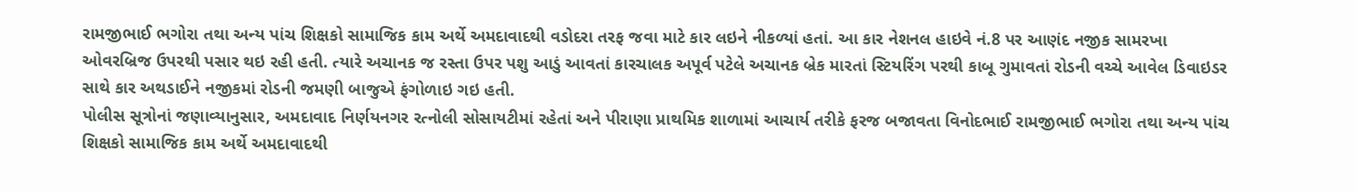રામજીભાઈ ભગોરા તથા અન્ય પાંચ શિક્ષકો સામાજિક કામ અર્થે અમદાવાદથી વડોદરા તરફ જવા માટે કાર લઇને નીકળ્યાં હતાં. આ કાર નેશનલ હાઇવે નં.8 પર આણંદ નજીક સામરખા ઓવરબ્રિજ ઉપરથી પસાર થઇ રહી હતી. ત્યારે અચાનક જ રસ્તા ઉપર પશુ આડું આવતાં કારચાલક અપૂર્વ પટેલે અચાનક બ્રેક મારતાં સ્ટિયરિંગ પરથી કાબૂ ગુમાવતાં રોડની વચ્ચે આવેલ ડિવાઇડર સાથે કાર અથડાઈને નજીકમાં રોડની જમણી બાજુએ ફંગોળાઇ ગઇ હતી.
પોલીસ સૂત્રોનાં જણાવ્યાનુસાર, અમદાવાદ નિર્ણયનગર રત્નોલી સોસાયટીમાં રહેતાં અને પીરાણા પ્રાથમિક શાળામાં આચાર્ય તરીકે ફરજ બજાવતા વિનોદભાઈ રામજીભાઈ ભગોરા તથા અન્ય પાંચ શિક્ષકો સામાજિક કામ અર્થે અમદાવાદથી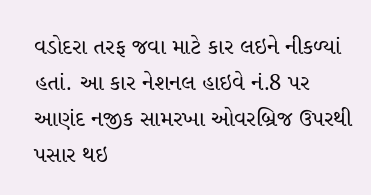વડોદરા તરફ જવા માટે કાર લઇને નીકળ્યાં હતાં. આ કાર નેશનલ હાઇવે નં.8 પર આણંદ નજીક સામરખા ઓવરબ્રિજ ઉપરથી પસાર થઇ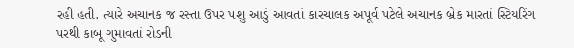રહી હતી. ત્યારે અચાનક જ રસ્તા ઉપર પશુ આડું આવતાં કારચાલક અપૂર્વ પટેલે અચાનક બ્રેક મારતાં સ્ટિયરિંગ પરથી કાબૂ ગુમાવતાં રોડની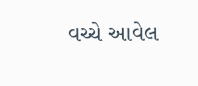વચ્ચે આવેલ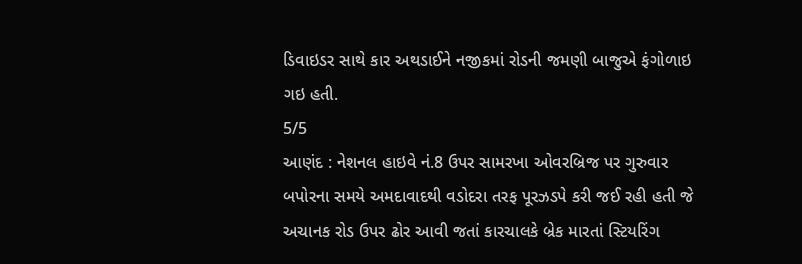ડિવાઇડર સાથે કાર અથડાઈને નજીકમાં રોડની જમણી બાજુએ ફંગોળાઇ ગઇ હતી.
5/5
આણંદ : નેશનલ હાઇવે નં.8 ઉપર સામરખા ઓવરબ્રિજ પર ગુરુવાર બપોરના સમયે અમદાવાદથી વડોદરા તરફ પૂરઝડપે કરી જઈ રહી હતી જે અચાનક રોડ ઉપર ઢોર આવી જતાં કારચાલકે બ્રેક મારતાં સ્ટિયરિંગ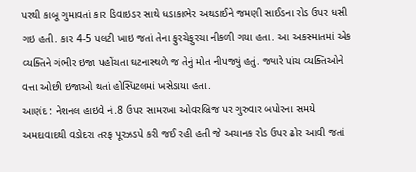પરથી કાબૂ ગુમાવતાં કાર ડિવાઇડર સાથે ધડાકાભેર અથડાઈને જમણી સાઈડના રોડ ઉપર ધસી ગઇ હતી. કાર 4-5 પલટી ખાઇ જતાં તેના ફુરચેફુરચા નીકળી ગયા હતા. આ અકસ્માતમાં એક વ્યક્તિને ગંભીર ઇજા પહોંચતા ઘટનાસ્થળે જ તેનું મોત નીપજ્યું હતું. જ્યારે પાંચ વ્યક્તિઓને વત્તા ઓછી ઇજાઓ થતાં હોસ્પિટલમાં ખસેડાયા હતા.
આણંદ : નેશનલ હાઇવે નં.8 ઉપર સામરખા ઓવરબ્રિજ પર ગુરુવાર બપોરના સમયે અમદાવાદથી વડોદરા તરફ પૂરઝડપે કરી જઈ રહી હતી જે અચાનક રોડ ઉપર ઢોર આવી જતાં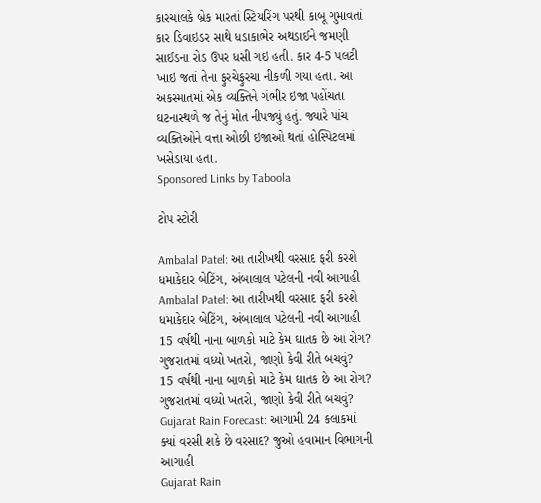કારચાલકે બ્રેક મારતાં સ્ટિયરિંગ પરથી કાબૂ ગુમાવતાં કાર ડિવાઇડર સાથે ધડાકાભેર અથડાઈને જમણી સાઈડના રોડ ઉપર ધસી ગઇ હતી. કાર 4-5 પલટી ખાઇ જતાં તેના ફુરચેફુરચા નીકળી ગયા હતા. આ અકસ્માતમાં એક વ્યક્તિને ગંભીર ઇજા પહોંચતા ઘટનાસ્થળે જ તેનું મોત નીપજ્યું હતું. જ્યારે પાંચ વ્યક્તિઓને વત્તા ઓછી ઇજાઓ થતાં હોસ્પિટલમાં ખસેડાયા હતા.
Sponsored Links by Taboola

ટોપ સ્ટોરી

Ambalal Patel: આ તારીખથી વરસાદ ફરી કરશે ધમાકેદાર બેટિંગ, અંબાલાલ પટેલની નવી આગાહી
Ambalal Patel: આ તારીખથી વરસાદ ફરી કરશે ધમાકેદાર બેટિંગ, અંબાલાલ પટેલની નવી આગાહી
15 વર્ષથી નાના બાળકો માટે કેમ ઘાતક છે આ રોગ? ગુજરાતમાં વધ્યો ખતરો, જાણો કેવી રીતે બચવું?
15 વર્ષથી નાના બાળકો માટે કેમ ઘાતક છે આ રોગ? ગુજરાતમાં વધ્યો ખતરો, જાણો કેવી રીતે બચવું?
Gujarat Rain Forecast: આગામી 24 કલાકમાં ક્યાં વરસી શકે છે વરસાદ? જુઓ હવામાન વિભાગની આગાહી
Gujarat Rain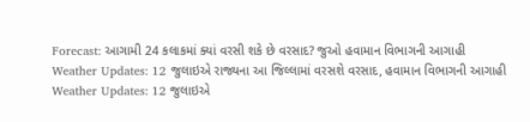Forecast: આગામી 24 કલાકમાં ક્યાં વરસી શકે છે વરસાદ? જુઓ હવામાન વિભાગની આગાહી
Weather Updates: 12 જુલાઇએ રાજ્યના આ જિલ્લામાં વરસશે વરસાદ, હવામાન વિભાગની આગાહી
Weather Updates: 12 જુલાઇએ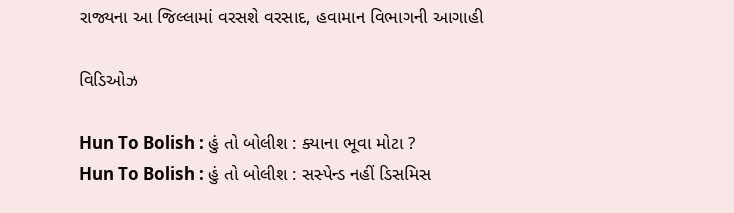રાજ્યના આ જિલ્લામાં વરસશે વરસાદ, હવામાન વિભાગની આગાહી

વિડિઓઝ

Hun To Bolish : હું તો બોલીશ : ક્યાના ભૂવા મોટા ?
Hun To Bolish : હું તો બોલીશ : સસ્પેન્ડ નહીં ડિસમિસ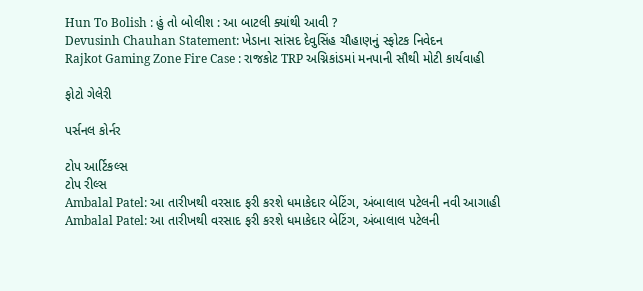Hun To Bolish : હું તો બોલીશ : આ બાટલી ક્યાંથી આવી ?
Devusinh Chauhan Statement: ખેડાના સાંસદ દેવુસિંહ ચૌહાણનું સ્ફોટક નિવેદન
Rajkot Gaming Zone Fire Case : રાજકોટ TRP અગ્નિકાંડમાં મનપાની સૌથી મોટી કાર્યવાહી

ફોટો ગેલેરી

પર્સનલ કોર્નર

ટોપ આર્ટિકલ્સ
ટોપ રીલ્સ
Ambalal Patel: આ તારીખથી વરસાદ ફરી કરશે ધમાકેદાર બેટિંગ, અંબાલાલ પટેલની નવી આગાહી
Ambalal Patel: આ તારીખથી વરસાદ ફરી કરશે ધમાકેદાર બેટિંગ, અંબાલાલ પટેલની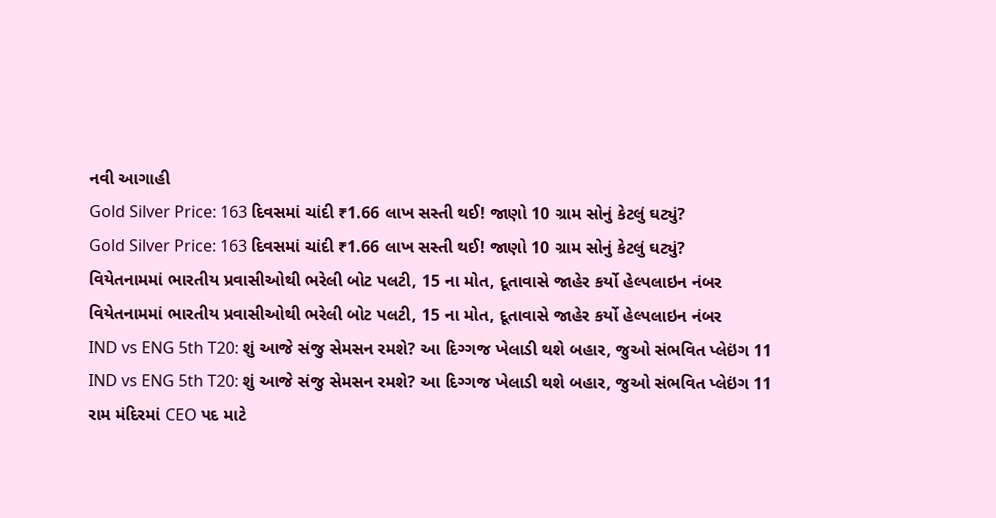નવી આગાહી
Gold Silver Price: 163 દિવસમાં ચાંદી ₹1.66 લાખ સસ્તી થઈ! જાણો 10 ગ્રામ સોનું કેટલું ઘટ્યું?
Gold Silver Price: 163 દિવસમાં ચાંદી ₹1.66 લાખ સસ્તી થઈ! જાણો 10 ગ્રામ સોનું કેટલું ઘટ્યું?
વિયેતનામમાં ભારતીય પ્રવાસીઓથી ભરેલી બોટ પલટી, 15 ના મોત, દૂતાવાસે જાહેર કર્યો હેલ્પલાઇન નંબર
વિયેતનામમાં ભારતીય પ્રવાસીઓથી ભરેલી બોટ પલટી, 15 ના મોત, દૂતાવાસે જાહેર કર્યો હેલ્પલાઇન નંબર
IND vs ENG 5th T20: શું આજે સંજુ સેમસન રમશે? આ દિગ્ગજ ખેલાડી થશે બહાર, જુઓ સંભવિત પ્લેઇંગ 11
IND vs ENG 5th T20: શું આજે સંજુ સેમસન રમશે? આ દિગ્ગજ ખેલાડી થશે બહાર, જુઓ સંભવિત પ્લેઇંગ 11
રામ મંદિરમાં CEO પદ માટે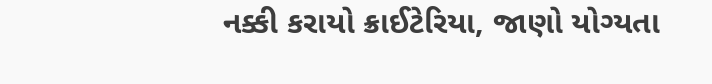નક્કી કરાયો ક્રાઈટેરિયા, જાણો યોગ્યતા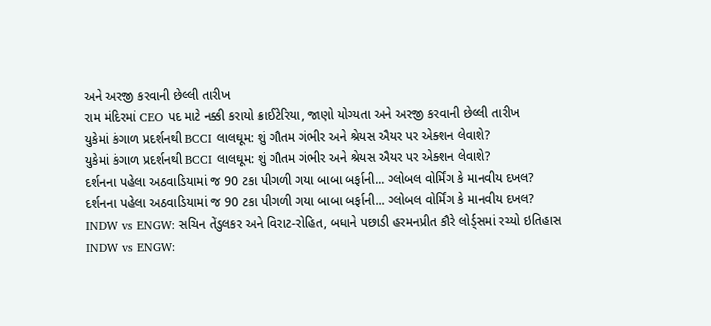અને અરજી કરવાની છેલ્લી તારીખ
રામ મંદિરમાં CEO પદ માટે નક્કી કરાયો ક્રાઈટેરિયા, જાણો યોગ્યતા અને અરજી કરવાની છેલ્લી તારીખ
યુકેમાં કંગાળ પ્રદર્શનથી BCCI લાલઘૂમ: શું ગૌતમ ગંભીર અને શ્રેયસ ઐયર પર એક્શન લેવાશે?
યુકેમાં કંગાળ પ્રદર્શનથી BCCI લાલઘૂમ: શું ગૌતમ ગંભીર અને શ્રેયસ ઐયર પર એક્શન લેવાશે?
દર્શનના પહેલા અઠવાડિયામાં જ 90 ટકા પીગળી ગયા બાબા બર્ફાની... ગ્લોબલ વોર્મિંગ કે માનવીય દખલ?
દર્શનના પહેલા અઠવાડિયામાં જ 90 ટકા પીગળી ગયા બાબા બર્ફાની... ગ્લોબલ વોર્મિંગ કે માનવીય દખલ?
INDW vs ENGW: સચિન તેંડુલકર અને વિરાટ-રોહિત, બધાને પછાડી હરમનપ્રીત કૌરે લોર્ડ્સમાં રચ્યો ઇતિહાસ
INDW vs ENGW: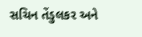સચિન તેંડુલકર અને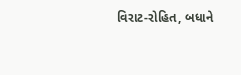વિરાટ-રોહિત, બધાને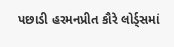પછાડી હરમનપ્રીત કૌરે લોર્ડ્સમાં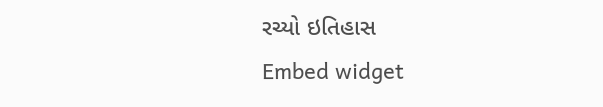રચ્યો ઇતિહાસ
Embed widget